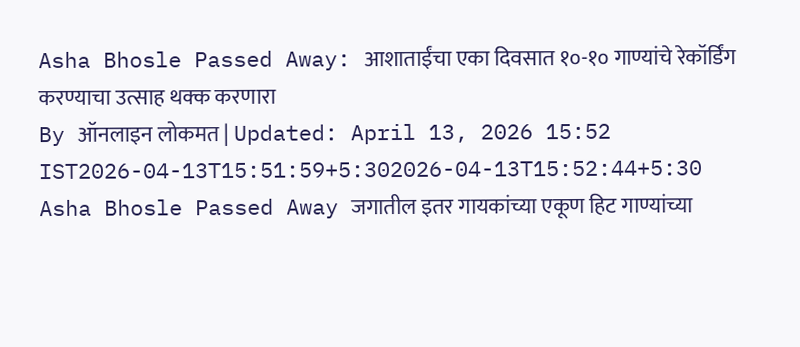Asha Bhosle Passed Away: आशाताईंचा एका दिवसात १०-१० गाण्यांचे रेकॉर्डिंग करण्याचा उत्साह थक्क करणारा
By ऑनलाइन लोकमत | Updated: April 13, 2026 15:52 IST2026-04-13T15:51:59+5:302026-04-13T15:52:44+5:30
Asha Bhosle Passed Away जगातील इतर गायकांच्या एकूण हिट गाण्यांच्या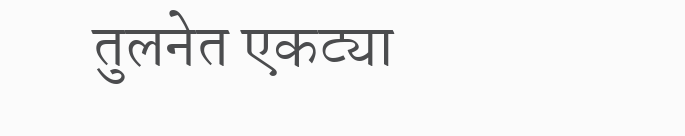तुलनेत एकट्या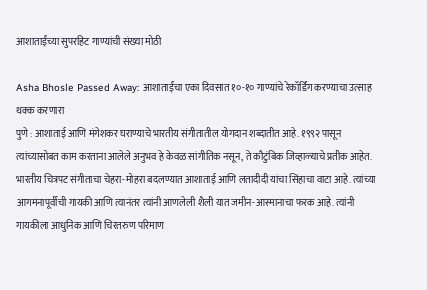आशाताईंच्या सुपरहिट गाण्यांची संख्या मोठी

Asha Bhosle Passed Away: आशाताईंचा एका दिवसात १०-१० गाण्यांचे रेकॉर्डिंग करण्याचा उत्साह थक्क करणारा
पुणे : आशाताई आणि मंगेशकर घराण्याचे भारतीय संगीतातील योगदान शब्दातीत आहे. १९९२ पासून त्यांच्यासोबत काम करताना आलेले अनुभव हे केवळ सांगीतिक नसून, ते कौटुंबिक जिव्हाळ्याचे प्रतीक आहेत. भारतीय चित्रपट संगीताचा चेहरा-मोहरा बदलण्यात आशाताई आणि लतादीदी यांचा सिंहाचा वाटा आहे. त्यांच्या आगमनापूर्वीची गायकी आणि त्यानंतर त्यांनी आणलेली शैली यात जमीन-आस्मानाचा फरक आहे. त्यांनी गायकीला आधुनिक आणि चिरतरुण परिमाण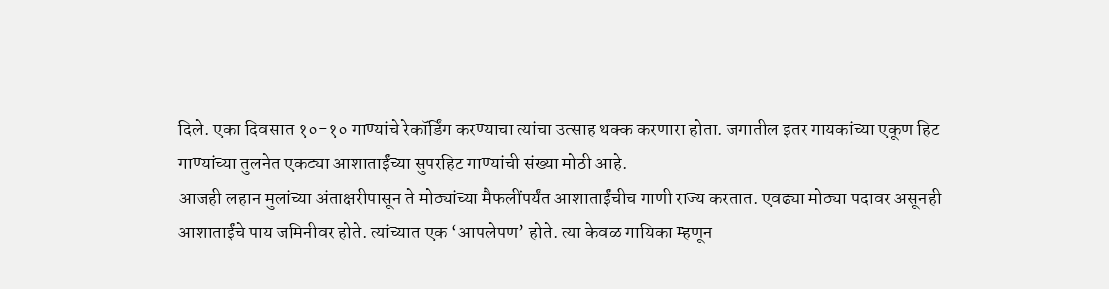दिले. एका दिवसात १०-१० गाण्यांचे रेकॉर्डिंग करण्याचा त्यांचा उत्साह थक्क करणारा होता. जगातील इतर गायकांच्या एकूण हिट गाण्यांच्या तुलनेत एकट्या आशाताईंच्या सुपरहिट गाण्यांची संख्या मोठी आहे.
आजही लहान मुलांच्या अंताक्षरीपासून ते मोठ्यांच्या मैफलींपर्यंत आशाताईंचीच गाणी राज्य करतात. एवढ्या मोठ्या पदावर असूनही आशाताईंचे पाय जमिनीवर होते. त्यांच्यात एक ‘आपलेपण’ होते. त्या केवळ गायिका म्हणून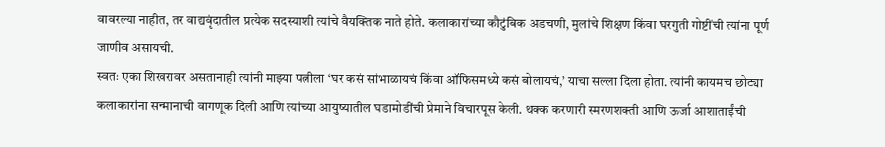वावरल्या नाहीत, तर वाद्यवृंदातील प्रत्येक सदस्याशी त्यांचे वैयक्तिक नाते होते. कलाकारांच्या कौटुंबिक अडचणी, मुलांचे शिक्षण किंवा घरगुती गोष्टींची त्यांना पूर्ण जाणीव असायची.
स्वतः एका शिखरावर असतानाही त्यांनी माझ्या पत्नीला ‘घर कसं सांभाळायचं किंवा ऑफिसमध्ये कसं बोलायचं,’ याचा सल्ला दिला होता. त्यांनी कायमच छोट्या कलाकारांना सन्मानाची वागणूक दिली आणि त्यांच्या आयुष्यातील घडामोडींची प्रेमाने विचारपूस केली. थक्क करणारी स्मरणशक्ती आणि ऊर्जा आशाताईंची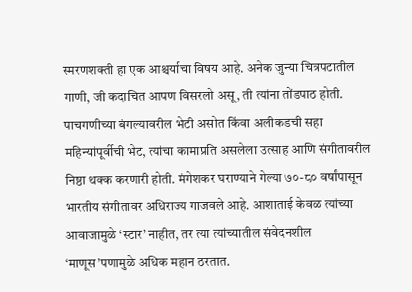स्मरणशक्ती हा एक आश्चर्याचा विषय आहे. अनेक जुन्या चित्रपटातील गाणी, जी कदाचित आपण विसरलो असू, ती त्यांना तोंडपाठ होती.
पाचगणीच्या बंगल्यावरील भेटी असोत किंवा अलीकडची सहा महिन्यांपूर्वीची भेट, त्यांचा कामाप्रति असलेला उत्साह आणि संगीतावरील निष्ठा थक्क करणारी होती. मंगेशकर घराण्याने गेल्या ७०-८० वर्षांपासून भारतीय संगीतावर अधिराज्य गाजवले आहे. आशाताई केवळ त्यांच्या आवाजामुळे ‘स्टार’ नाहीत, तर त्या त्यांच्यातील संवेदनशील ‘माणूस’पणामुळे अधिक महान ठरतात.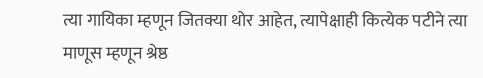त्या गायिका म्हणून जितक्या थोर आहेत, त्यापेक्षाही कित्येक पटीने त्या माणूस म्हणून श्रेष्ठ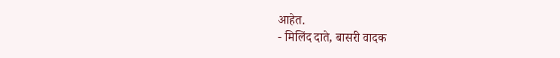आहेत.
- मिलिंद दाते, बासरी वादक